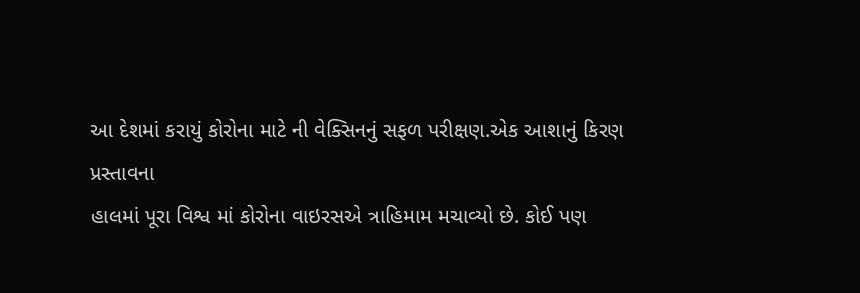આ દેશમાં કરાયું કોરોના માટે ની વેક્સિનનું સફળ પરીક્ષણ.એક આશાનું કિરણ
પ્રસ્તાવના
હાલમાં પૂરા વિશ્વ માં કોરોના વાઇરસએ ત્રાહિમામ મચાવ્યો છે. કોઈ પણ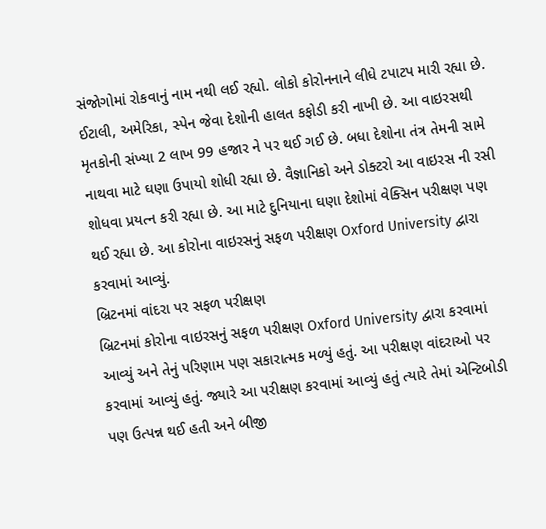સંજોગોમાં રોકવાનું નામ નથી લઈ રહ્યો. લોકો કોરોનનાને લીધે ટપાટપ મારી રહ્યા છે. ઈટાલી, અમેરિકા, સ્પેન જેવા દેશોની હાલત કફોડી કરી નાખી છે. આ વાઇરસથી મૃતકોની સંખ્યા 2 લાખ 99 હજાર ને પર થઈ ગઈ છે. બધા દેશોના તંત્ર તેમની સામે નાથવા માટે ઘણા ઉપાયો શોધી રહ્યા છે. વૈજ્ઞાનિકો અને ડોક્ટરો આ વાઇરસ ની રસી શોધવા પ્રયત્ન કરી રહ્યા છે. આ માટે દુનિયાના ઘણા દેશોમાં વેક્સિન પરીક્ષણ પણ થઈ રહ્યા છે. આ કોરોના વાઇરસનું સફળ પરીક્ષણ Oxford University દ્વારા કરવામાં આવ્યું.
બ્રિટનમાં વાંદરા પર સફળ પરીક્ષણ
બ્રિટનમાં કોરોના વાઇરસનું સફળ પરીક્ષણ Oxford University દ્વારા કરવામાં આવ્યું અને તેનું પરિણામ પણ સકારાત્મક મળ્યું હતું. આ પરીક્ષણ વાંદરાઓ પર કરવામાં આવ્યું હતું. જ્યારે આ પરીક્ષણ કરવામાં આવ્યું હતું ત્યારે તેમાં એન્ટિબોડી પણ ઉત્પન્ન થઈ હતી અને બીજી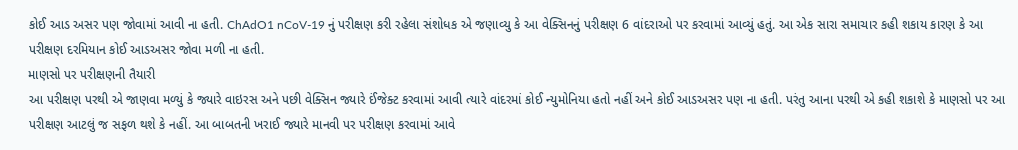કોઈ આડ અસર પણ જોવામાં આવી ના હતી. ChAdO1 nCoV-19 નું પરીક્ષણ કરી રહેલા સંશોધક એ જણાવ્યુ કે આ વેક્સિનનું પરીક્ષણ 6 વાંદરાઓ પર કરવામાં આવ્યું હતું. આ એક સારા સમાચાર કહી શકાય કારણ કે આ પરીક્ષણ દરમિયાન કોઈ આડઅસર જોવા મળી ના હતી.
માણસો પર પરીક્ષણની તૈયારી
આ પરીક્ષણ પરથી એ જાણવા મળ્યું કે જ્યારે વાઇરસ અને પછી વેક્સિન જ્યારે ઈંજેક્ટ કરવામાં આવી ત્યારે વાંદરમાં કોઈ ન્યુમોનિયા હતો નહીં અને કોઈ આડઅસર પણ ના હતી. પરંતુ આના પરથી એ કહી શકાશે કે માણસો પર આ પરીક્ષણ આટલું જ સફળ થશે કે નહીં. આ બાબતની ખરાઈ જ્યારે માનવી પર પરીક્ષણ કરવામાં આવે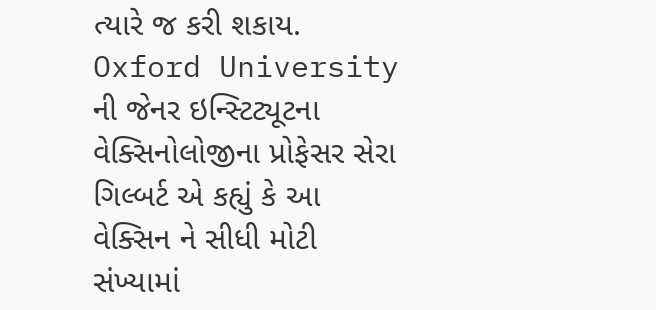ત્યારે જ કરી શકાય. Oxford University ની જેનર ઇન્સ્ટિટ્યૂટના વેક્સિનોલોજીના પ્રોફેસર સેરા ગિલ્બર્ટ એ કહ્યું કે આ વેક્સિન ને સીધી મોટી સંખ્યામાં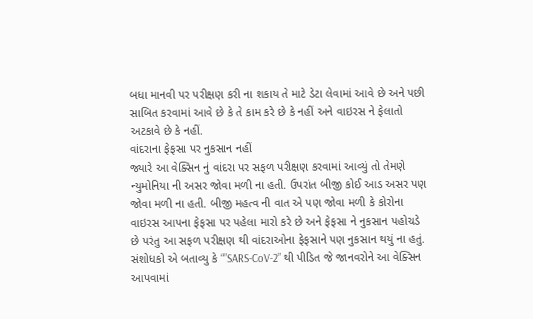બધા માનવી પર પરીક્ષણ કરી ના શકાય તે માટે ડેટા લેવામાં આવે છે અને પછી સાબિત કરવામાં આવે છે કે તે કામ કરે છે કે નહીં અને વાઇરસ ને ફેલાતો અટકાવે છે કે નહીં.
વાંદરાના ફેફસા પર નુકસાન નહીં
જ્યારે આ વેક્સિન નું વાંદરા પર સફળ પરીક્ષણ કરવામાં આવ્યું તો તેમણે ન્યુમોનિયા ની અસર જોવા મળી ના હતી. ઉપરાંત બીજી કોઈ આડ અસર પણ જોવા મળી ના હતી. બીજી મહત્વ ની વાત એ પણ જોવા મળી કે કોરોના વાઇરસ આપના ફેફસા પર પહેલા મારો કરે છે અને ફેફસા ને નુકસાન પહોચડે છે પરંતુ આ સફળ પરીક્ષણ થી વાંદરાઓના ફેફસાને પણ નુકસાન થયું ના હતું. સંશોધકો એ બતાવ્યુ કે “”SARS-CoV-2” થી પીડિત જે જાનવરોને આ વેક્સિન આપવામાં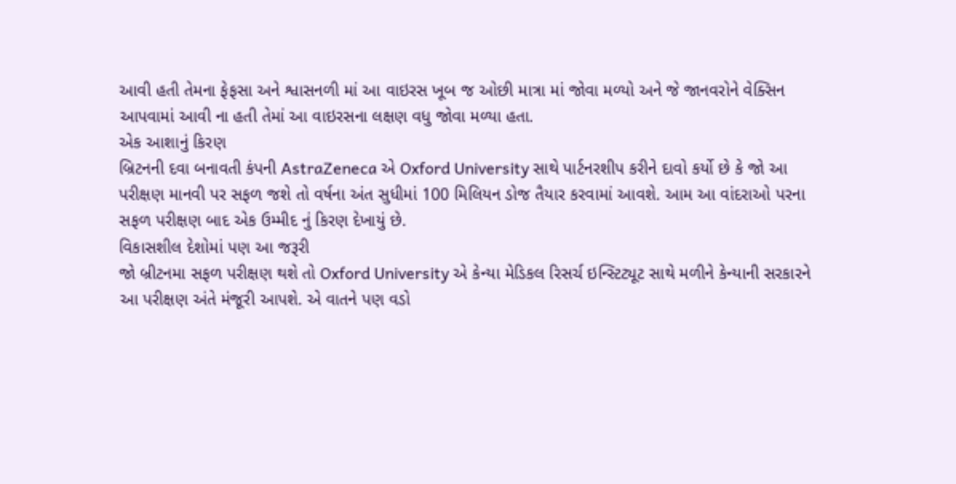આવી હતી તેમના ફેફસા અને શ્વાસનળી માં આ વાઇરસ ખૂબ જ ઓછી માત્રા માં જોવા મળ્યો અને જે જાનવરોને વેક્સિન આપવામાં આવી ના હતી તેમાં આ વાઇરસના લક્ષણ વધુ જોવા મળ્યા હતા.
એક આશાનું કિરણ
બ્રિટનની દવા બનાવતી કંપની AstraZeneca એ Oxford University સાથે પાર્ટનરશીપ કરીને દાવો કર્યો છે કે જો આ પરીક્ષણ માનવી પર સફળ જશે તો વર્ષના અંત સુધીમાં 100 મિલિયન ડોજ તૈયાર કરવામાં આવશે. આમ આ વાંદરાઓ પરના સફળ પરીક્ષણ બાદ એક ઉમ્મીદ નું કિરણ દેખાયું છે.
વિકાસશીલ દેશોમાં પણ આ જરૂરી
જો બ્રીટનમા સફળ પરીક્ષણ થશે તો Oxford University એ કેન્યા મેડિકલ રિસર્ચ ઇન્સ્ટિટ્યૂટ સાથે મળીને કેન્યાની સરકારને આ પરીક્ષણ અંતે મંજૂરી આપશે. એ વાતને પણ વડો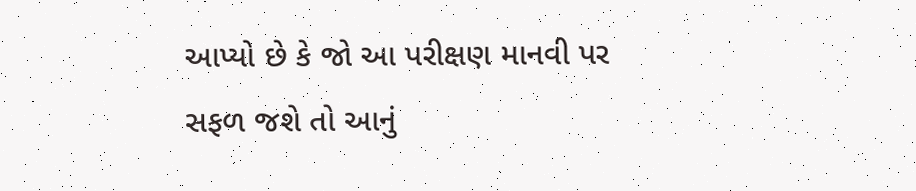આપ્યો છે કે જો આ પરીક્ષણ માનવી પર સફળ જશે તો આનું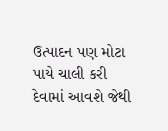ઉત્પાદન પણ મોટા પાયે ચાલી કરી દેવામાં આવશે જેથી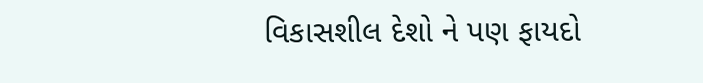વિકાસશીલ દેશો ને પણ ફાયદો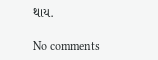થાય.

No comments